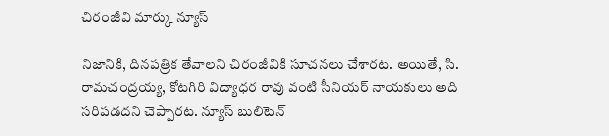చిరంజీవి మార్కు న్యూస్

నిజానికి, దినపత్రిక తేవాలని చిరంజీవికి సూచనలు చేశారట. అయితే, సి. రామచంద్రయ్య, కోటగిరి విద్యాధర రావు వంటి సీనియర్ నాయకులు అది సరిపడదని చెప్పారట. న్యూస్ బులిటెన్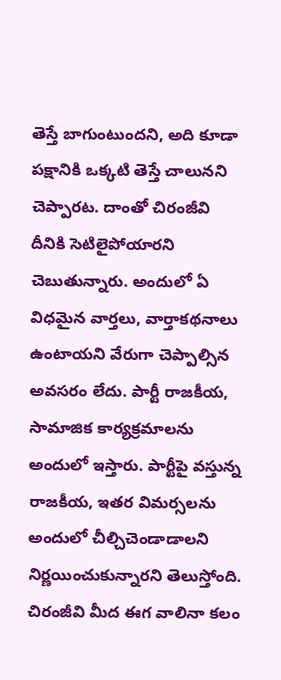తెస్తే బాగుంటుందని, అది కూడా పక్షానికి ఒక్కటి తెస్తే చాలునని చెప్పారట. దాంతో చిరంజీవి దీనికి సెటిలైపోయారని చెబుతున్నారు. అందులో ఏ విధమైన వార్తలు, వార్తాకథనాలు ఉంటాయని వేరుగా చెప్పాల్సిన అవసరం లేదు. పార్టీ రాజకీయ, సామాజిక కార్యక్రమాలను అందులో ఇస్తారు. పార్టీపై వస్తున్న రాజకీయ, ఇతర విమర్సలను అందులో చీల్చిచెండాడాలని నిర్ణయించుకున్నారని తెలుస్తోంది. చిరంజీవి మీద ఈగ వాలినా కలం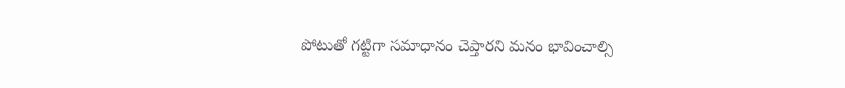పోటుతో గట్టిగా సమాధానం చెప్తారని మనం భావించాల్సి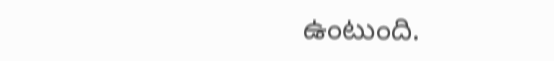ఉంటుంది.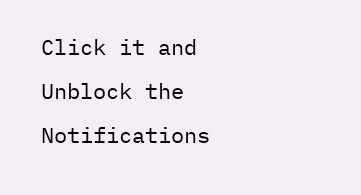Click it and Unblock the Notifications